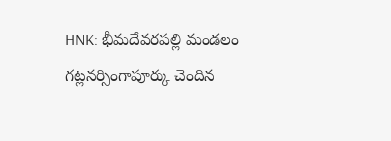HNK: భీమదేవరపల్లి మండలం గట్లనర్సింగాపూర్కు చెందిన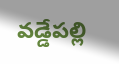వడ్డేపల్లి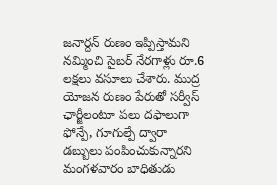జనార్దన్ రుణం ఇప్పిస్తామని నమ్మించి సైబర్ నేరగాళ్లు రూ.6 లక్షలు వసూలు చేశారు. ముద్ర యోజన రుణం పేరుతో సర్వీస్ ఛార్జీలంటూ పలు దఫాలుగా ఫోన్పే, గూగుల్పే ద్వారా డబ్బులు పంపించుకున్నారని మంగళవారం బాధితుడు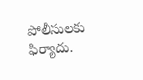పోలీసులకు ఫిర్యాదు.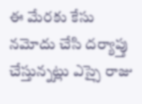ఈ మేరకు కేసు నమోదు చేసి దర్యాప్తు చేస్తున్నట్లు ఎస్సై రాజు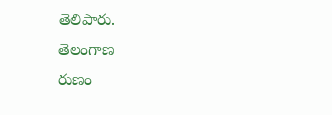తెలిపారు.
తెలంగాణ
రుణం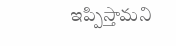ఇప్పిస్తామని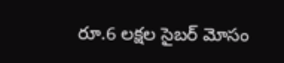రూ.6 లక్షల సైబర్ మోసం